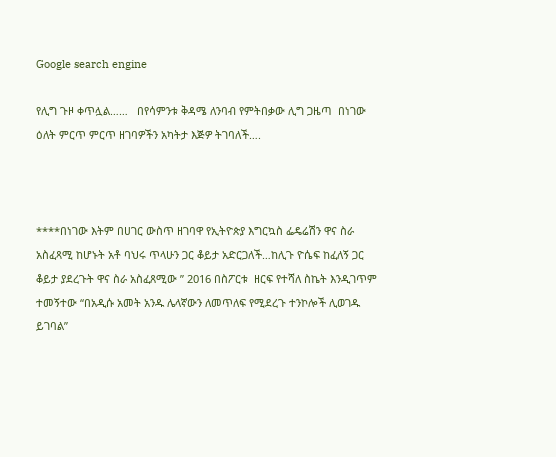Google search engine

የሊግ ጉዞ ቀጥሏል……   በየሳምንቱ ቅዳሜ ለንባብ የምትበቃው ሊግ ጋዜጣ  በነገው ዕለት ምርጥ ምርጥ ዘገባዎችን አካትታ እጅዎ ትገባለች….



****በነገው እትም በሀገር ውስጥ ዘገባዋ የኢትዮጵያ እግርኳስ ፌዴሬሽን ዋና ስራ አስፈጻሚ ከሆኑት አቶ ባህሩ ጥላሁን ጋር ቆይታ አድርጋለች…ከሊጉ ዮሴፍ ከፈለኝ ጋር ቆይታ ያደረጉት ዋና ስራ አስፈጸሚው ” 2016 በስፖርቱ  ዘርፍ የተሻለ ስኬት እንዲገጥም ተመኝተው “በአዲሱ አመት አንዱ ሌላኛውን ለመጥለፍ የሚደረጉ ተንኮሎች ሊወገዱ ይገባል”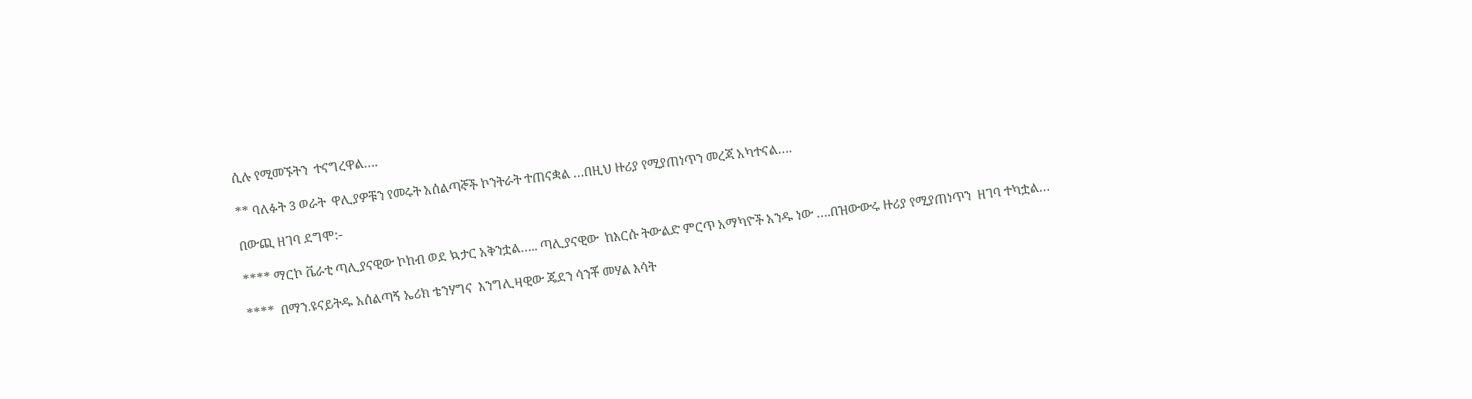ሲሉ የሚመኙትን  ተናግረዋል….

** ባለፉት 3 ወራት  ዋሊያዎቹን የመሩት አሰልጣኞች ኮንትራት ተጠናቋል …በዚህ ዙሪያ የሚያጠነጥን መረጃ አካተናል….

በውጪ ዘገባ ደግሞ:-

**** ማርኮ ቬራቲ ጣሊያናዊው ኮከብ ወደ ኳታር አቅንቷል….. ጣሊያናዊው  ከእርሱ ትውልድ ምርጥ አማካዮች አንዱ ነው ….በዝውውሩ ዙሪያ የሚያጠነጥን  ዘገባ ተካቷል…

****  በማን.ዩናይትዱ አሰልጣኝ ኤሪክ ቴንሃግና  እንግሊዛዊው ጄደን ሳንቾ መሃል እሳት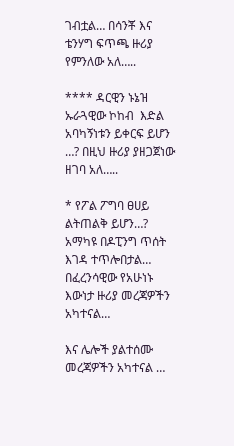ገብቷል… በሳንቾ እና ቴንሃግ ፍጥጫ ዙሪያ የምንለው አለ…..

**** ዳርዊን ኑኔዝ ኡራጓዊው ኮከብ  እድል  አባካኝነቱን ይቀርፍ ይሆን …? በዚህ ዙሪያ ያዘጋጀነው ዘገባ አለ…..

* የፖል ፖግባ ፀሀይ ልትጠልቅ ይሆን…? አማካዩ በዶፒንግ ጥሰት እገዳ ተጥሎበታል… በፈረንሳዊው የአሁነኑ እውነታ ዙሪያ መረጃዎችን አካተናል…

እና ሌሎች ያልተሰሙ መረጃዎችን አካተናል …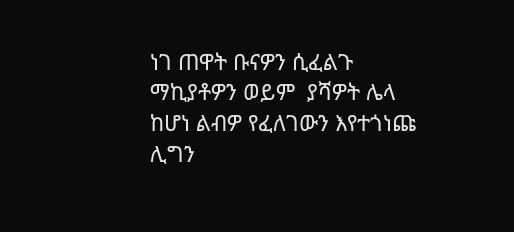ነገ ጠዋት ቡናዎን ሲፈልጉ ማኪያቶዎን ወይም  ያሻዎት ሌላ ከሆነ ልብዎ የፈለገውን እየተጎነጩ ሊግን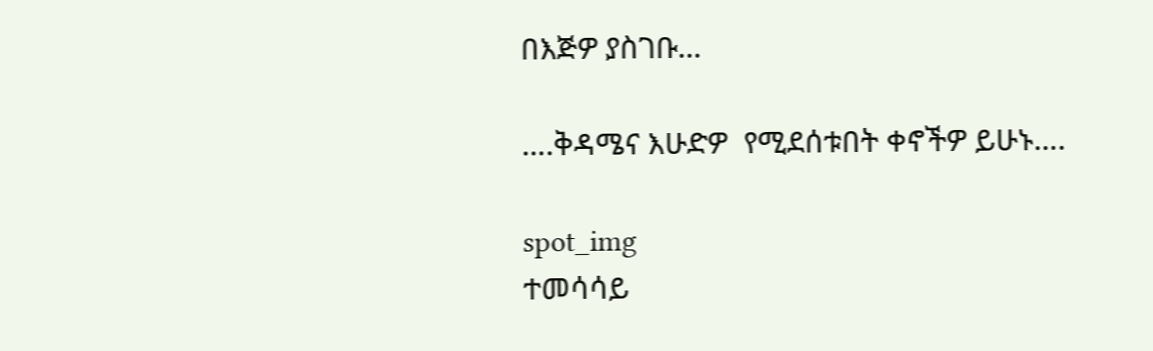በእጅዎ ያስገቡ…

….ቅዳሜና እሁድዎ  የሚደሰቱበት ቀኖችዎ ይሁኑ….

spot_img
ተመሳሳይ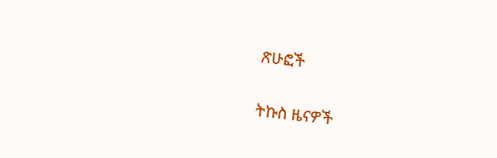ጽሁፎች

ትኩስ ዜናዎች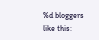%d bloggers like this: